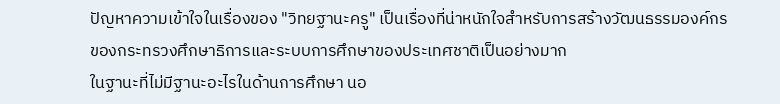ปัญหาความเข้าใจในเรื่องของ "วิทยฐานะครู" เป็นเรื่องที่น่าหนักใจสำหรับการสร้างวัฒนธรรมองค์กรของกระทรวงศึกษาธิการและระบบการศึกษาของประเทศชาติเป็นอย่างมาก
ในฐานะที่ไม่มีฐานะอะไรในด้านการศึกษา นอ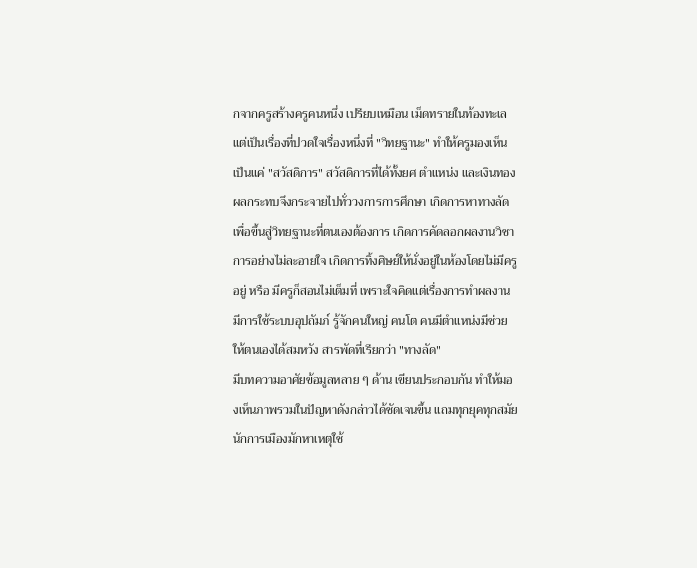กจากครูสร้างครูคนหนึ่ง เปรียบเหมือน เม็ดทรายในท้องทะเล แต่เป็นเรื่องที่ปวดใจเรื่องหนึ่งที่ "วิทยฐานะ" ทำให้ครูมองเห็นเป็นแค่ "สวัสดิการ" สวัสดิการที่ได้ทั้งยศ ตำแหน่ง และเงินทอง
ผลกระทบจึงกระจายไปทั่ววงการการศึกษา เกิดการหาทางลัดเพื่อขึ้นสู่วิทยฐานะที่ตนเองต้องการ เกิดการคัดลอกผลงานวิชาการอย่างไม่ละอายใจ เกิดการทิ้งศิษย์ให้นั่งอยู่ในห้องโดยไม่มีครูอยู่ หรือ มีครูก็สอนไม่เต็มที่ เพราะใจคิดแต่เรื่องการทำผลงาน มีการใช้ระบบอุปถัมภ์ รู้จักคนใหญ่ คนโต คนมีตำแหน่งมีช่วยให้ตนเองได้สมหวัง สารพัดที่เรียกว่า "ทางลัด"
มีบทความอาศัยข้อมูลหลาย ๆ ด้าน เขียนประกอบกัน ทำให้มองเห็นภาพรวมในปัญหาดังกล่าวได้ชัดเจนขึ้น แถมทุกยุคทุกสมัย นักการเมืองมักหาเหตุใช้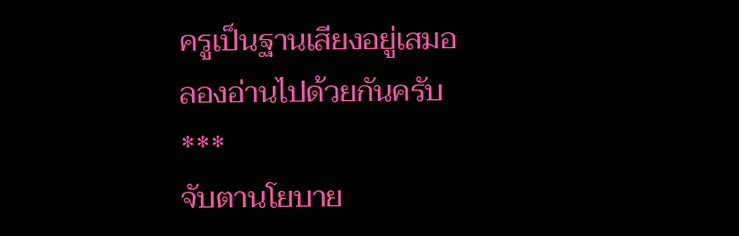ครูเป็นฐานเสียงอยู่เสมอ
ลองอ่านไปด้วยกันครับ
***
จับตานโยบาย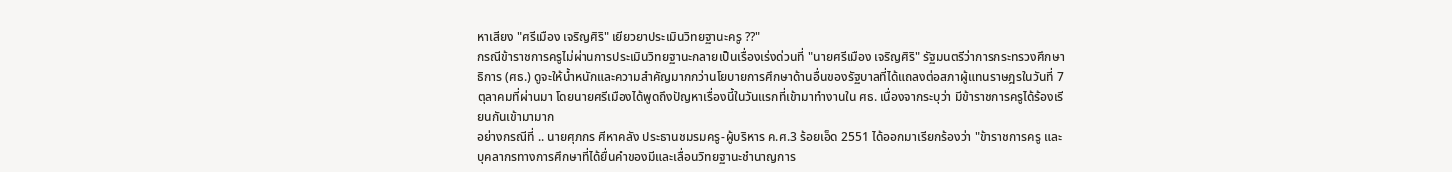หาเสียง "ศรีเมือง เจริญศิริ" เยียวยาประเมินวิทยฐานะครู ??"
กรณีข้าราชการครูไม่ผ่านการประเมินวิทยฐานะกลายเป็นเรื่องเร่งด่วนที่ "นายศรีเมือง เจริญศิริ" รัฐมนตรีว่าการกระทรวงศึกษาธิการ (ศธ.) ดูจะให้น้ำหนักและความสำคัญมากกว่านโยบายการศึกษาด้านอื่นของรัฐบาลที่ได้แถลงต่อสภาผู้แทนราษฎรในวันที่ 7 ตุลาคมที่ผ่านมา โดยนายศรีเมืองได้พูดถึงปัญหาเรื่องนี้ในวันแรกที่เข้ามาทำงานใน ศธ. เนื่องจากระบุว่า มีข้าราชการครูได้ร้องเรียนกันเข้ามามาก
อย่างกรณีที่ .. นายศุภกร ศีหาคลัง ประธานชมรมครู-ผู้บริหาร ค.ศ.3 ร้อยเอ็ด 2551 ได้ออกมาเรียกร้องว่า "ข้าราชการครู และบุคลากรทางการศึกษาที่ได้ยื่นคำของมีและเลื่อนวิทยฐานะชำนาญการ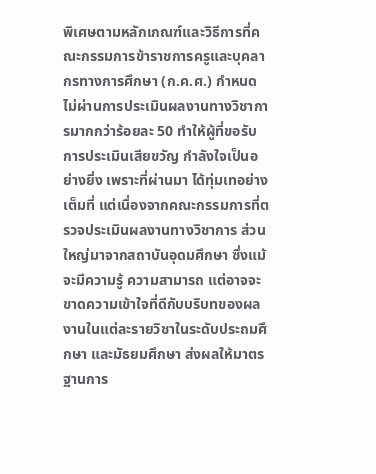พิเศษตามหลักเกณฑ์และวิธีการที่คณะกรรมการข้าราชการครูและบุคลากรทางการศึกษา (ก.ค.ศ.) กำหนดไม่ผ่านการประเมินผลงานทางวิชาการมากกว่าร้อยละ 50 ทำให้ผู้ที่ขอรับการประเมินเสียขวัญ กำลังใจเป็นอย่างยิ่ง เพราะที่ผ่านมา ได้ทุ่มเทอย่างเต็มที่ แต่เนื่องจากคณะกรรมการที่ตรวจประเมินผลงานทางวิชาการ ส่วนใหญ่มาจากสถาบันอุดมศึกษา ซึ่งแม้จะมีความรู้ ความสามารถ แต่อาจจะขาดความเข้าใจที่ดีกับบริบทของผลงานในแต่ละรายวิชาในระดับประถมศึกษา และมัธยมศึกษา ส่งผลให้มาตรฐานการ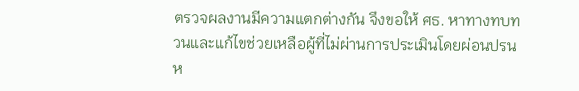ตรวจผลงานมีความแตกต่างกัน จึงขอให้ ศธ. หาทางทบทวนและแก้ไขช่วยเหลือผู้ที่ไม่ผ่านการประเมินโดยผ่อนปรน ห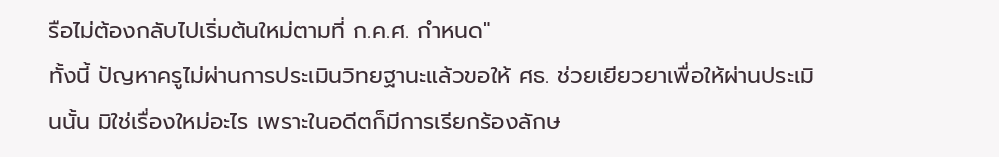รือไม่ต้องกลับไปเริ่มต้นใหม่ตามที่ ก.ค.ศ. กำหนด"
ทั้งนี้ ปัญหาครูไม่ผ่านการประเมินวิทยฐานะแล้วขอให้ ศธ. ช่วยเยียวยาเพื่อให้ผ่านประเมินนั้น มิใช่เรื่องใหม่อะไร เพราะในอดีตก็มีการเรียกร้องลักษ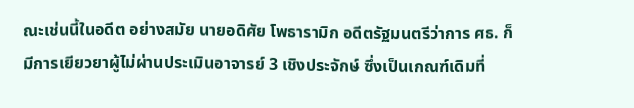ณะเช่นนี้ในอดีต อย่างสมัย นายอดิศัย โพธารามิก อดีตรัฐมนตรีว่าการ ศธ. ก็มีการเยียวยาผู้ไม่ผ่านประเมินอาจารย์ 3 เชิงประจักษ์ ซึ่งเป็นเกณฑ์เดิมที่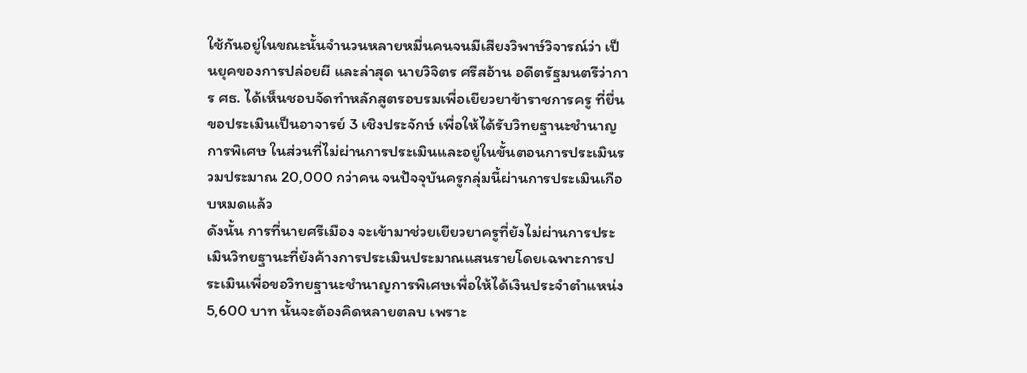ใช้กันอยู่ในขณะนั้นจำนวนหลายหมื่นคนจนมีเสียงวิพาษ์วิจารณ์ว่า เป็นยุคของการปล่อยผี และล่าสุด นายวิจิตร ศรีสอ้าน อดีตรัฐมนตรีว่าการ ศธ. ได้เห็นชอบจัดทำหลักสูตรอบรมเพื่อเยียวยาข้าราชการครู ที่ยื่นขอประเมินเป็นอาจารย์ 3 เชิงประจักษ์ เพื่อให้ได้รับวิทยฐานะชำนาญการพิเศษ ในส่วนที่ไม่ผ่านการประเมินและอยู่ในขั้นตอนการประเมินรวมประมาณ 20,000 กว่าคน จนปัจจุบันครูกลุ่มนี้ผ่านการประเมินเกือบหมดแล้ว
ดังนั้น การที่นายศรีเมือง จะเข้ามาช่วยเยียวยาครูที่ยังไม่ผ่านการประเมินวิทยฐานะที่ยังค้างการประเมินประมาณแสนรายโดยเฉพาะการประเมินเพื่อขอวิทยฐานะชำนาญการพิเศษเพื่อให้ได้เงินประจำตำแหน่ง 5,600 บาท นั้นจะต้องคิดหลายตลบ เพราะ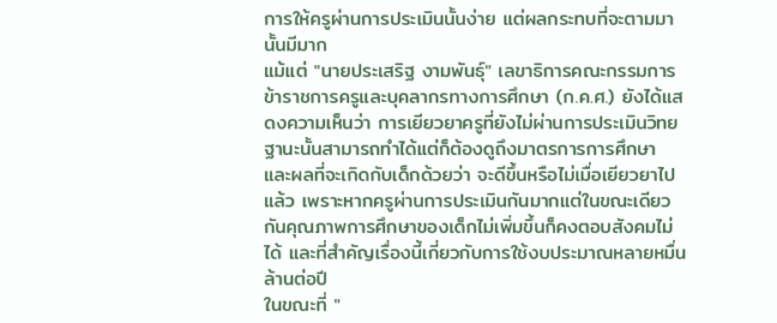การให้ครูผ่านการประเมินนั้นง่าย แต่ผลกระทบที่จะตามมานั้นมีมาก
แม้แต่ "นายประเสริฐ งามพันธุ์" เลขาธิการคณะกรรมการข้าราชการครูและบุคลากรทางการศึกษา (ก.ค.ศ.) ยังได้แสดงความเห็นว่า การเยียวยาครูที่ยังไม่ผ่านการประเมินวิทยฐานะนั้นสามารถทำได้แต่ก็ต้องดูถึงมาตรการการศึกษา และผลที่จะเกิดกับเด็กด้วยว่า จะดีขึ้นหรือไม่เมื่อเยียวยาไปแล้ว เพราะหากครูผ่านการประเมินกันมากแต่ในขณะเดียวกันคุณภาพการศึกษาของเด็กไม่เพิ่มขึ้นก็คงตอบสังคมไม่ได้ และที่สำคัญเรื่องนี้เกี่ยวกับการใช้งบประมาณหลายหมื่นล้านต่อปี
ในขณะที่ "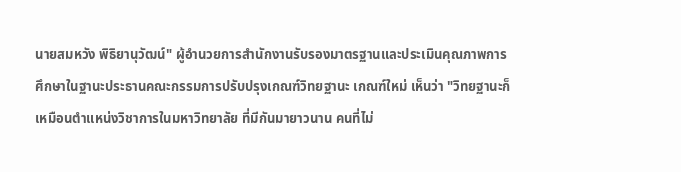นายสมหวัง พิธิยานุวัฒน์" ผู้อำนวยการสำนักงานรับรองมาตรฐานและประเมินคุณภาพการศึกษาในฐานะประธานคณะกรรมการปรับปรุงเกณฑ์วิทยฐานะ เกณฑ์ใหม่ เห็นว่า "วิทยฐานะก็เหมือนตำแหน่งวิชาการในมหาวิทยาลัย ที่มีกันมายาวนาน คนที่ไม่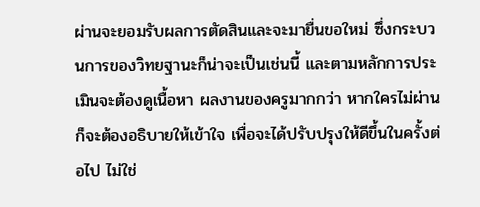ผ่านจะยอมรับผลการตัดสินและจะมายื่นขอใหม่ ซึ่งกระบวนการของวิทยฐานะก็น่าจะเป็นเช่นนี้ และตามหลักการประเมินจะต้องดูเนื้อหา ผลงานของครูมากกว่า หากใครไม่ผ่านก็จะต้องอธิบายให้เข้าใจ เพื่อจะได้ปรับปรุงให้ดีขึ้นในครั้งต่อไป ไม่ใช่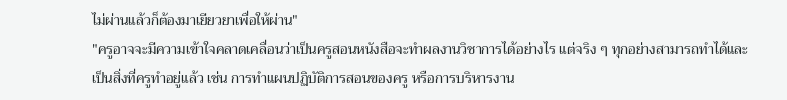ไม่ผ่านแล้วก็ต้องมาเยียวยาเพื่อให้ผ่าน"
"ครูอาจจะมีความเข้าใจคลาดเคลื่อนว่าเป็นครูสอนหนังสือจะทำผลงานวิชาการได้อย่างไร แต่จริง ๆ ทุกอย่างสามารถทำได้และเป็นสิ่งที่ครูทำอยู่แล้ว เช่น การทำแผนปฏิบัติการสอนของครู หรือการบริหารงาน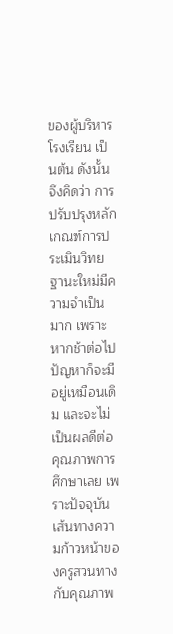ของผู้บริหารโรงเรียน เป็นต้น ดังนั้น จึงคิดว่า การปรับปรุงหลักเกณฑ์การประเมินวิทยฐานะใหม่มีความจำเป็นมาก เพราะหากช้าต่อไป ปัญหาก็จะมีอยู่เหมือนเดิม และจะไม่เป็นผลดีต่อคุณภาพการศึกษาเลย เพราะปัจจุบันเส้นทางความก้าวหน้าของครูสวนทางกับคุณภาพ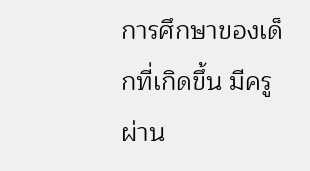การศึกษาของเด็กที่เกิดขึ้น มีครูผ่าน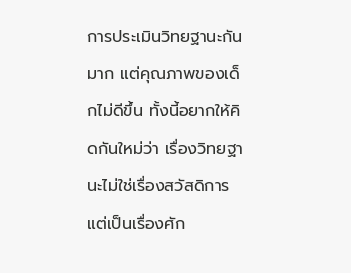การประเมินวิทยฐานะกันมาก แต่คุณภาพของเด็กไม่ดีขึ้น ทั้งนี้อยากให้คิดกันใหม่ว่า เรื่องวิทยฐานะไม่ใช่เรื่องสวัสดิการ แต่เป็นเรื่องศัก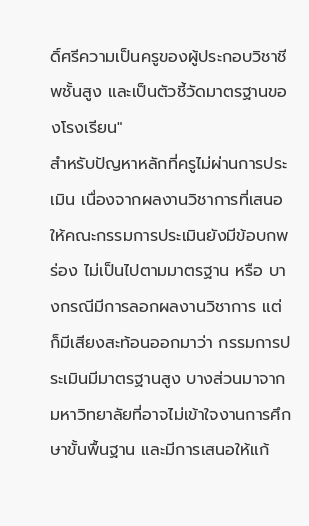ดิ์ศรีความเป็นครูของผู้ประกอบวิชาชีพชั้นสูง และเป็นตัวชี้วัดมาตรฐานของโรงเรียน"
สำหรับปัญหาหลักที่ครูไม่ผ่านการประเมิน เนื่องจากผลงานวิชาการที่เสนอให้คณะกรรมการประเมินยังมีข้อบกพร่อง ไม่เป็นไปตามมาตรฐาน หรือ บางกรณีมีการลอกผลงานวิชาการ แต่ก็มีเสียงสะท้อนออกมาว่า กรรมการประเมินมีมาตรฐานสูง บางส่วนมาจากมหาวิทยาลัยที่อาจไม่เข้าใจงานการศึกษาขั้นพื้นฐาน และมีการเสนอให้แก้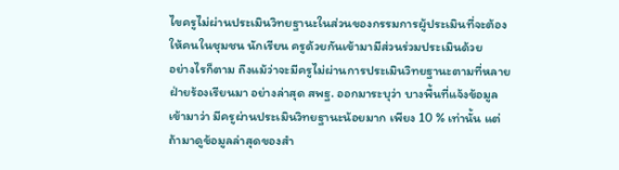ไขครูไม่ผ่านประเมินวิทยฐานะในส่วนของกรรมการผู้ประเมินที่จะต้องให้คนในชุมชน นักเรียน ครูด้วยกันเข้ามามีส่วนร่วมประเมินด้วย
อย่างไรก็ตาม ถึงแม้ว่าจะมีครูไม่ผ่านการประเมินวิทยฐานะตามที่หลายฝ่ายร้องเรียนมา อย่างล่าสุด สพฐ. ออกมาระบุว่า บางพื้นที่แจ้งข้อมูลเข้ามาว่า มีครูผ่านประเมินวิทยฐานะน้อยมาก เพียง 10 % เท่านั้น แต่ถ้ามาดูข้อมูลล่าสุดของสำ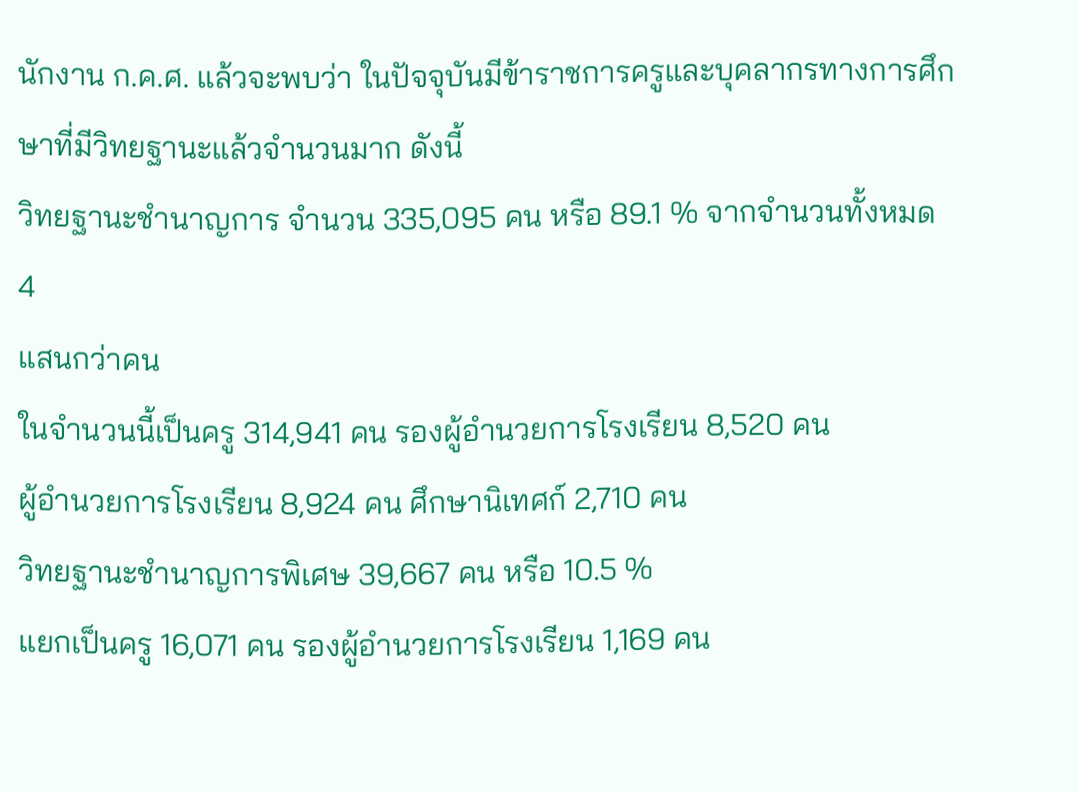นักงาน ก.ค.ศ. แล้วจะพบว่า ในปัจจุบันมีข้าราชการครูและบุคลากรทางการศึกษาที่มีวิทยฐานะแล้วจำนวนมาก ดังนี้
วิทยฐานะชำนาญการ จำนวน 335,095 คน หรือ 89.1 % จากจำนวนทั้งหมด 4
แสนกว่าคน
ในจำนวนนี้เป็นครู 314,941 คน รองผู้อำนวยการโรงเรียน 8,520 คน
ผู้อำนวยการโรงเรียน 8,924 คน ศึกษานิเทศก์ 2,710 คน
วิทยฐานะชำนาญการพิเศษ 39,667 คน หรือ 10.5 %
แยกเป็นครู 16,071 คน รองผู้อำนวยการโรงเรียน 1,169 คน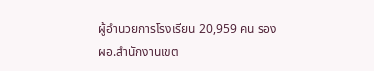ผู้อำนวยการโรงเรียน 20,959 คน รอง ผอ.สำนักงานเขต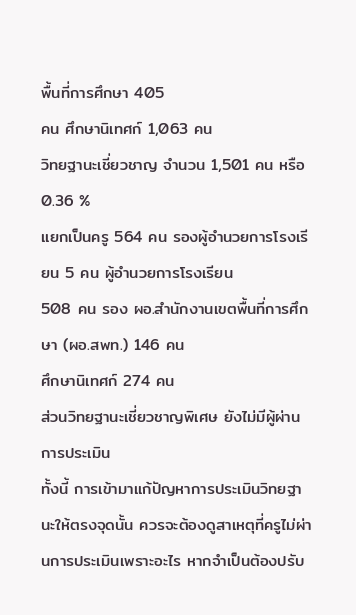พื้นที่การศึกษา 405
คน ศึกษานิเทศก์ 1,063 คน
วิทยฐานะเชี่ยวชาญ จำนวน 1,501 คน หรือ 0.36 %
แยกเป็นครู 564 คน รองผู้อำนวยการโรงเรียน 5 คน ผู้อำนวยการโรงเรียน
508 คน รอง ผอ.สำนักงานเขตพื้นที่การศึกษา (ผอ.สพท.) 146 คน
ศึกษานิเทศก์ 274 คน
ส่วนวิทยฐานะเชี่ยวชาญพิเศษ ยังไม่มีผู้ผ่านการประเมิน
ทั้งนี้ การเข้ามาแก้ปัญหาการประเมินวิทยฐานะให้ตรงจุดนั้น ควรจะต้องดูสาเหตุที่ครูไม่ผ่านการประเมินเพราะอะไร หากจำเป็นต้องปรับ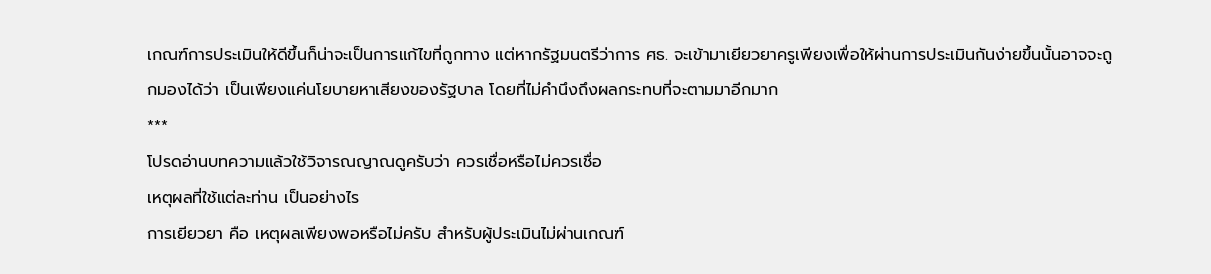เกณฑ์การประเมินให้ดีขึ้นก็น่าจะเป็นการแก้ไขที่ถูกทาง แต่หากรัฐมนตรีว่าการ ศธ. จะเข้ามาเยียวยาครูเพียงเพื่อให้ผ่านการประเมินกันง่ายขึ้นนั้นอาจจะถูกมองได้ว่า เป็นเพียงแค่นโยบายหาเสียงของรัฐบาล โดยที่ไม่คำนึงถึงผลกระทบที่จะตามมาอีกมาก
***
โปรดอ่านบทความแล้วใช้วิจารณญาณดูครับว่า ควรเชื่อหรือไม่ควรเชื่อ
เหตุผลที่ใช้แต่ละท่าน เป็นอย่างไร
การเยียวยา คือ เหตุผลเพียงพอหรือไม่ครับ สำหรับผู้ประเมินไม่ผ่านเกณฑ์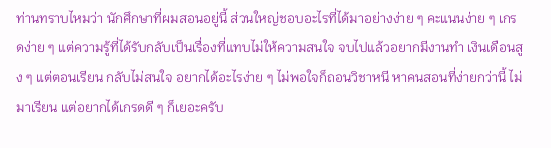ท่านทราบไหมว่า นักศึกษาที่ผมสอนอยู่นี้ ส่วนใหญ่ชอบอะไรที่ได้มาอย่างง่าย ๆ คะแนนง่าย ๆ เกรดง่าย ๆ แต่ความรู้ที่ได้รับกลับเป็นเรื่องที่แทบไม่ให้ความสนใจ จบไปแล้วอยากมีงานทำ เงินเดือนสูง ๆ แต่ตอนเรียน กลับไม่สนใจ อยากได้อะไรง่าย ๆ ไม่พอใจก็ถอนวิชาหนี หาคนสอนที่ง่ายกว่านี้ ไม่มาเรียน แต่อยากได้เกรดดี ๆ ก็เยอะครับ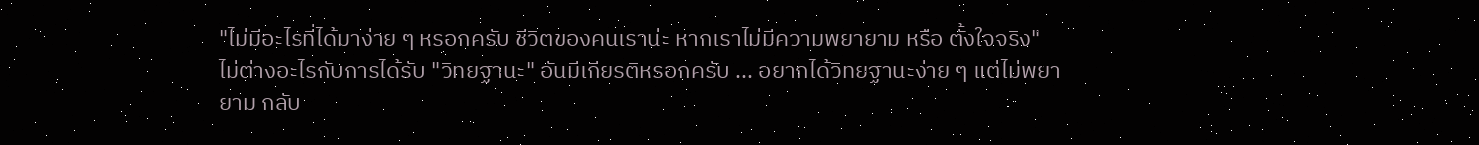"ไม่มีอะไรที่ได้มาง่าย ๆ หรอกครับ ชีวิตของคนเราน่ะ หากเราไม่มีความพยายาม หรือ ตั้งใจจริง"
ไม่ต่างอะไรกับการได้รับ "วิทยฐานะ" อันมีเกียรติหรอกครับ ... อยากได้วิทยฐานะง่าย ๆ แต่ไม่พยายาม กลับ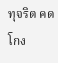ทุจริต คดโกง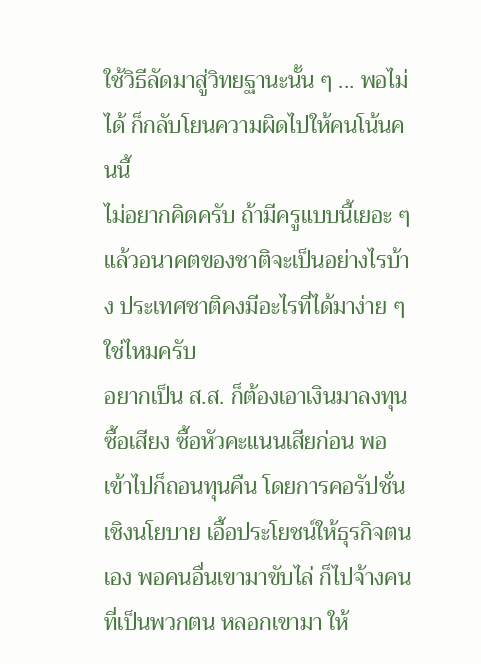ใช้วิธีลัดมาสู่วิทยฐานะนั้น ๆ ... พอไม่ได้ ก็กลับโยนความผิดไปให้คนโน้นคนนี้
ไม่อยากคิดครับ ถ้ามีครูแบบนี้เยอะ ๆ แล้วอนาคตของชาติจะเป็นอย่างไรบ้าง ประเทศชาติคงมีอะไรที่ได้มาง่าย ๆ ใช่ไหมครับ
อยากเป็น ส.ส. ก็ต้องเอาเงินมาลงทุนซื้อเสียง ซื้อหัวคะแนนเสียก่อน พอเข้าไปก็ถอนทุนคืน โดยการคอรัปชั่นเชิงนโยบาย เอื้อประโยชน์ให้ธุรกิจตนเอง พอคนอื่นเขามาขับไล่ ก็ไปจ้างคนที่เป็นพวกตน หลอกเขามา ให้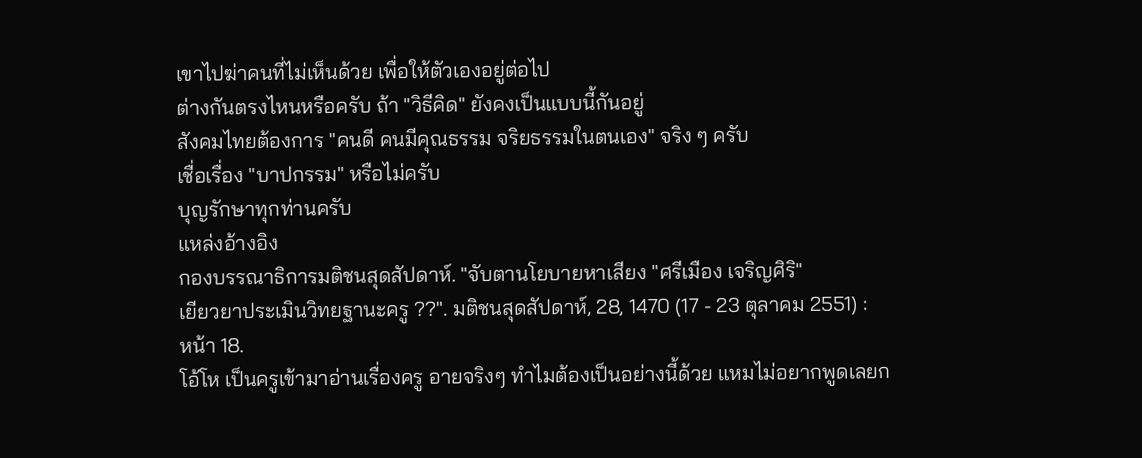เขาไปฆ่าคนที่ไม่เห็นด้วย เพื่อให้ตัวเองอยู่ต่อไป
ต่างกันตรงไหนหรือครับ ถ้า "วิธีคิด" ยังคงเป็นแบบนี้กันอยู่
สังคมไทยต้องการ "คนดี คนมีคุณธรรม จริยธรรมในตนเอง" จริง ๆ ครับ
เชื่อเรื่อง "บาปกรรม" หรือไม่ครับ
บุญรักษาทุกท่านครับ
แหล่งอ้างอิง
กองบรรณาธิการมติชนสุดสัปดาห์. "จับตานโยบายหาเสียง "ศรีเมือง เจริญศิริ"
เยียวยาประเมินวิทยฐานะครู ??". มติชนสุดสัปดาห์, 28, 1470 (17 - 23 ตุลาคม 2551) :
หน้า 18.
โอ้โห เป็นครูเข้ามาอ่านเรื่องครู อายจริงๆ ทำไมต้องเป็นอย่างนี้ด้วย แหมไม่อยากพูดเลยก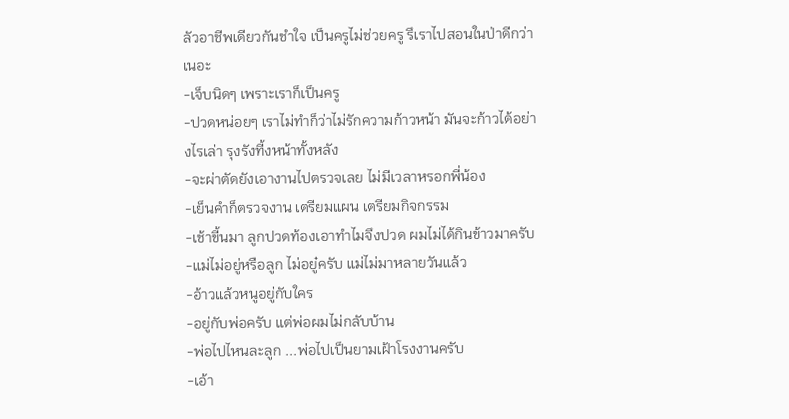ลัวอาชีพเดียวกันชำใจ เป็นครูไม่ช่วยครู รึเราไปสอนในป่าดีกว่าเนอะ
-เจ็บนิดๆ เพราะเราก็เป็นครู
-ปวดหน่อยๆ เราไม่ทำก็ว่าไม่รักความก้าวหน้า มันจะก้าวได้อย่างไรเล่า รุงรังที้งหน้าทั้งหลัง
-จะผ่าตัดยังเอางานไปตรวจเลย ไม่มีเวลาหรอกพี่น้อง
-เย็นคำก็ตรวจงาน เตรียมแผน เตรียมกิจกรรม
-เช้าขี้นมา ลูกปวดท้องเอาทำไมจึงปวด ผมไม่ได้กินข้าวมาครับ
-แม่ไม่อยู่หรือลูก ไม่อยู๋ครับ แม่ไม่มาหลายวันแล้ว
-อ้าวแล้วหนูอยู่กับใคร
-อยู่กับพ่อครับ แต่พ่อผมไม่กลับบ้าน
-พ่อไปไหนละลูก ...พ่อไปเป็นยามเฝ้าโรงงานครับ
-เอ้า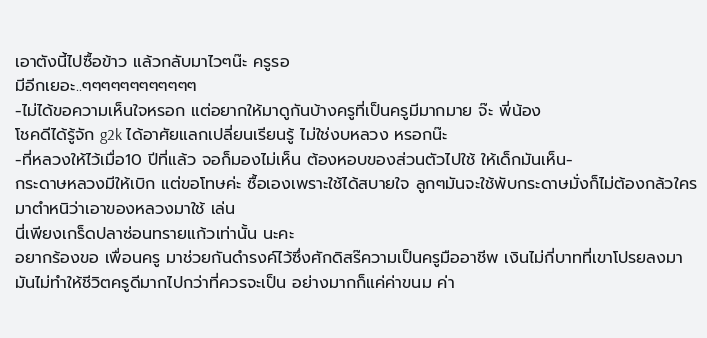เอาตังนี้ไปซื้อข้าว แล้วกลับมาไวๆน๊ะ ครูรอ
มีอีกเยอะ..ๆๆๆๆๆๆๆๆๆๆๆๆ
-ไม่ได้ขอความเห็นใจหรอก แต่อยากให้มาดูกันบ้างครูที่เป็นครูมีมากมาย จ๊ะ พี่น้อง
โชคดีได้รู้จัก g2k ได้อาศัยแลกเปลี่ยนเรียนรู้ ไม่ใช่งบหลวง หรอกน๊ะ
-ที่หลวงให้ไว้เมื่อ10 ปีที่แล้ว จอก็มองไม่เห็น ต้องหอบของส่วนตัวไปใช้ ให้เด็กมันเห็น-
กระดาษหลวงมีให้เบิก แต่ขอโทษค่ะ ซื้อเองเพราะใช้ได้สบายใจ ลูกๆมันจะใช้พับกระดาษมั่งก็ไม่ต้องกล้วใครมาตำหนิว่าเอาของหลวงมาใช้ เล่น
นี่เพียงเกร็ดปลาซ่อนทรายแก้วเท่านั้น นะคะ
อยากร้องขอ เพื่อนครู มาช่วยกันดำรงค์ไว้ซึ่งศักดิสร๊ความเป็นครูมืออาชีพ เงินไม่กี่บาทที่เขาโปรยลงมา มันไม่ทำให้ชีวิตครูดีมากไปกว่าที่ควรจะเป็น อย่างมากก็แค่ค่าขนม ค่า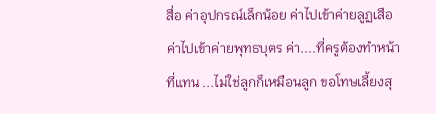สื่อ ค่าอุปกรณ์เล็กน้อย ค่าไปเข้าค่ายลูฏเสือ ค่าไปเข้าค่ายพุทธบุตร ค่า....ที่ครูต้องทำหน้าที่แทน ...ไม่ใช่ลูกก็เหมือนลูก ขอโทษเลี้ยงสุ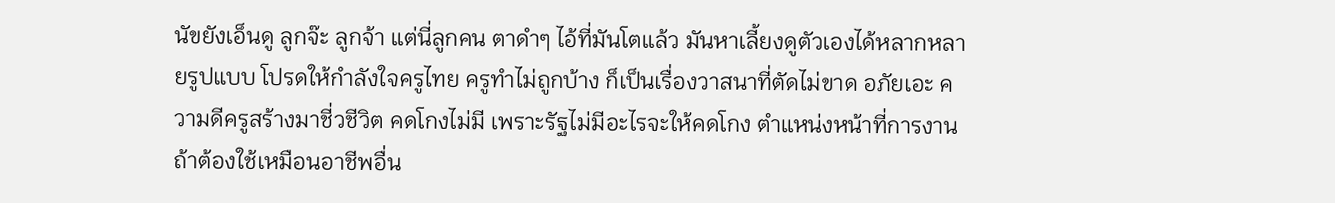นัขยังเอ็นดู ลูกจ๊ะ ลูกจ้า แต่นี่ลูกคน ตาดำๆ ไอ้ที่มันโตแล้ว มันหาเลี้ยงดูตัวเองได้หลากหลายรูปแบบ โปรดให้กำลังใจครูไทย ครูทำไม่ถูกบ้าง ก็เป็นเรื่องวาสนาที่ตัดไม่ขาด อภัยเอะ ความดีครูสร้างมาชี่วชีวิต คดโกงไม่มี เพราะรัฐไม่มีอะไรจะให้คดโกง ตำแหน่งหน้าที่การงานถ้าต้องใช้เหมือนอาชีพอื่น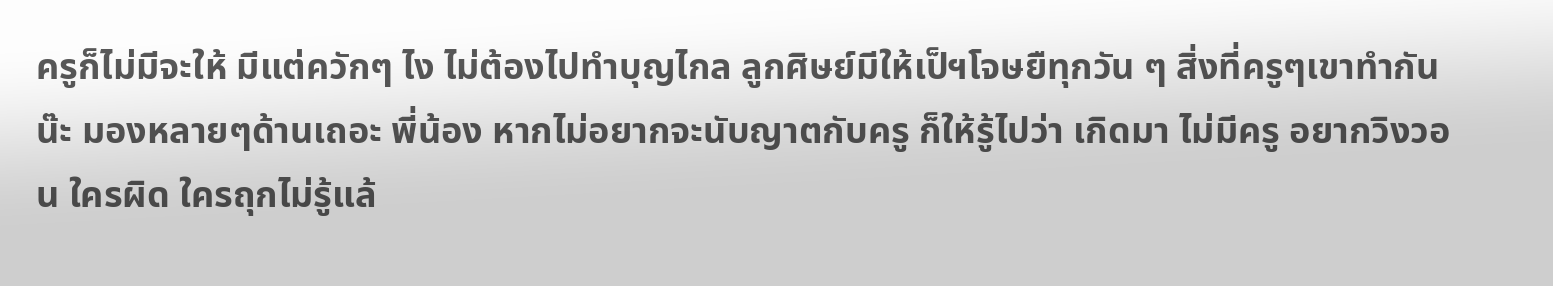ครูก็ไม่มีจะให้ มีแต่ควักๆ ไง ไม่ต้องไปทำบุญไกล ลูกศิษย์มีให้เป็ฯโจษยืทุกวัน ๆ สิ่งที่ครูๆเขาทำกันน๊ะ มองหลายๆด้านเถอะ พี่น้อง หากไม่อยากจะนับญาตกับครู ก็ให้รู้ไปว่า เกิดมา ไม่มีครู อยากวิงวอน ใครผิด ใครถุกไม่รู้แล้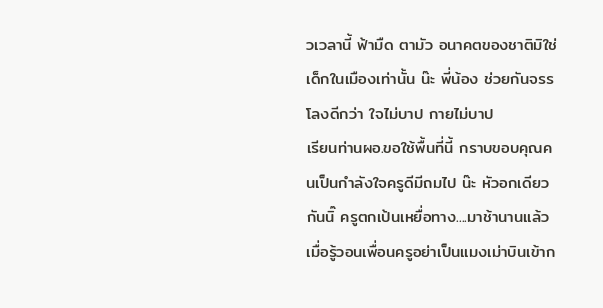วเวลานี้ ฟ้ามืด ตามัว อนาคตของชาติมิใช่เด็กในเมืองเท่านั้น น๊ะ พี่น้อง ช่วยกันจรรโลงดีกว่า ใจไม่บาป กายไม่บาป
เรียนท่านผอ.ขอใช้พื้นที่นี้ กราบขอบคุณคนเป็นกำลังใจครูดีมีถมไป น๊ะ หัวอกเดียวกันนิ๊ ครูตกเป้นเหยื่อทาง....มาช้านานแล้ว เมื่อรู้วอนเพื่อนครูอย่าเป็นแมงเม่าบินเข้าก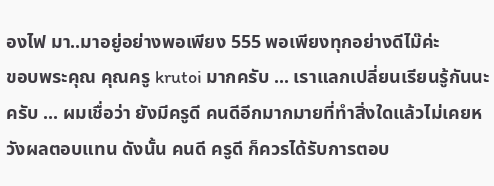องไฟ มา..มาอยู่อย่างพอเพียง 555 พอเพียงทุกอย่างดีไม๊ค่ะ
ขอบพระคุณ คุณครู krutoi มากครับ ... เราแลกเปลี่ยนเรียนรู้กันนะครับ ... ผมเชื่อว่า ยังมีครูดี คนดีอีกมากมายที่ทำสิ่งใดแล้วไม่เคยหวังผลตอบแทน ดังนั้น คนดี ครูดี ก็ควรได้รับการตอบ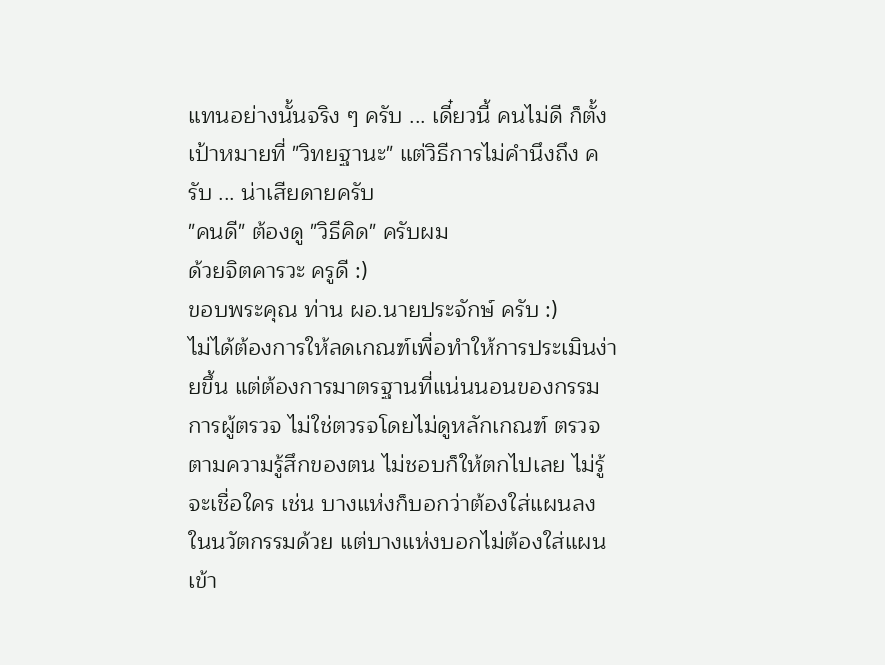แทนอย่างนั้นจริง ๆ ครับ ... เดี๋ยวนี้ คนไม่ดี ก็ตั้งเป้าหมายที่ "วิทยฐานะ" แต่วิธีการไม่คำนึงถึง ครับ ... น่าเสียดายครับ
"คนดี" ต้องดู "วิธีคิด" ครับผม
ด้วยจิตคารวะ ครูดี :)
ขอบพระคุณ ท่าน ผอ.นายประจักษ์ ครับ :)
ไม่ได้ต้องการให้ลดเกณฑ์เพื่อทำให้การประเมินง่ายขึ้น แต่ต้องการมาตรฐานที่แน่นนอนของกรรมการผู้ตรวจ ไม่ใช่ตวรจโดยไม่ดูหลักเกณฑ์ ตรวจตามความรู้สึกของตน ไม่ชอบก็ให้ตกไปเลย ไม่รู้จะเชื่อใคร เช่น บางแห่งก็บอกว่าต้องใส่แผนลงในนวัตกรรมด้วย แต่บางแห่งบอกไม่ต้องใส่แผนเข้า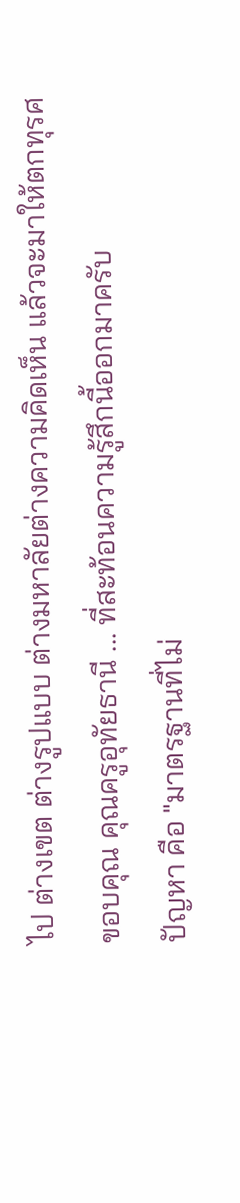ไป ต่างเขต ต่างรูปแบบ ต่างมหาลัยต่างความคิดเห็น แล้วจะมาให้ตกทุรศ
ขอบคุณ คุณครูอุทัยธานี ... ที่สะท้อนความรู้สึกนี้ออกมาครับ
ปัญหา คือ "มาตรฐานที่ไม่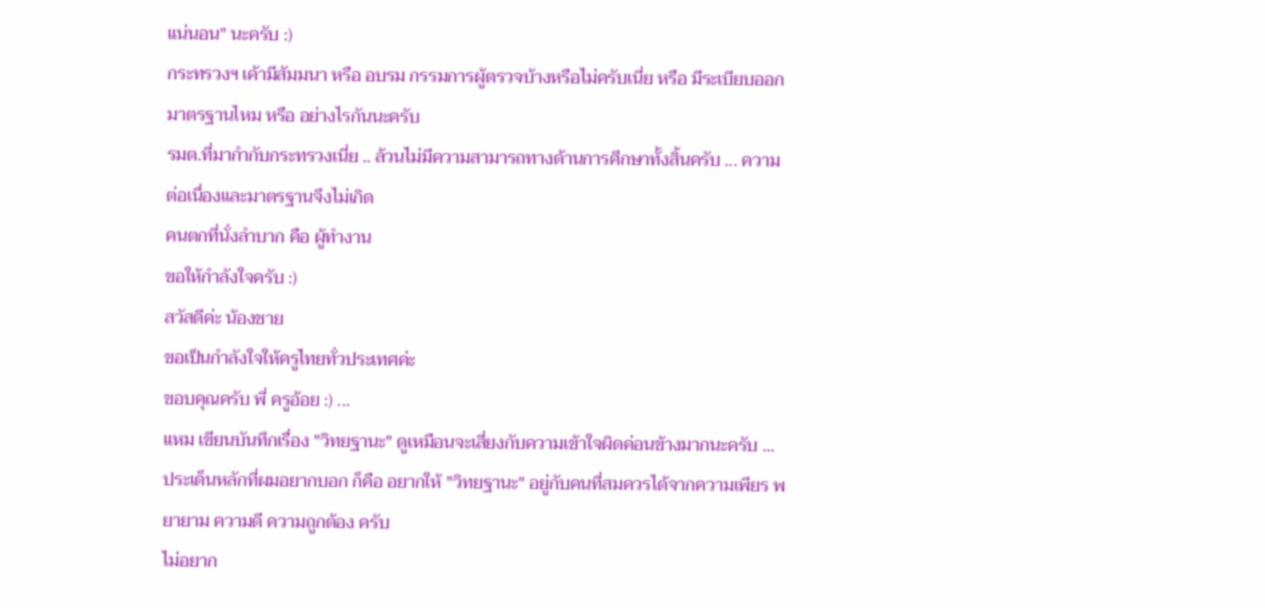แน่นอน" นะครับ :)
กระทรวงฯ เค้ามีสัมมนา หรือ อบรม กรรมการผู้ตรวจบ้างหรือไม่ครับเนี่ย หรือ มีระเบียบออกมาตรฐานไหม หรือ อย่างไรกันนะครับ
รมต.ที่มากำกับกระทรวงเนี่ย .. ล้วนไม่มีความสามารถทางด้านการศึกษาทั้งสิ้นครับ ... ความต่อเนื่องและมาตรฐานจึงไม่เกิด
คนตกที่นั่งลำบาก คือ ผู้ทำงาน
ขอให้กำลังใจครับ :)
สวัสดีค่ะ น้องชาย
ขอเป็นกำลังใจให้ครูไทยทั่วประเทศค่ะ
ขอบคุณครับ พี่ ครูอ้อย :) ...
แหม เขียนบันทึกเรื่อง "วิทยฐานะ" ดูเหมือนจะเสี่ยงกับความเข้าใจผิดค่อนข้างมากนะครับ ...
ประเด็นหลักที่ผมอยากบอก ก็คือ อยากให้ "วิทยฐานะ" อยู่กับคนที่สมควรได้จากความเพียร พยายาม ความดี ความถูกต้อง ครับ
ไม่อยาก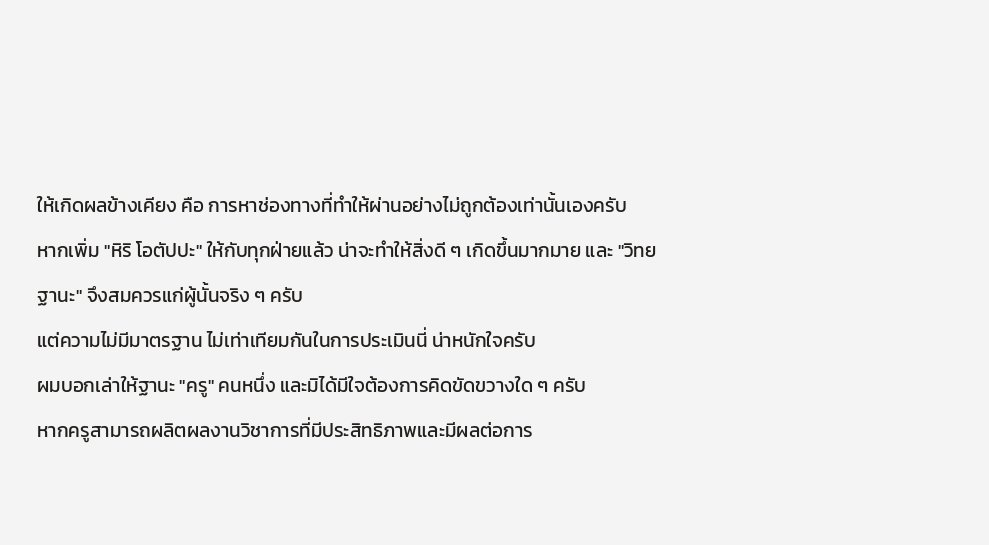ให้เกิดผลข้างเคียง คือ การหาช่องทางที่ทำให้ผ่านอย่างไม่ถูกต้องเท่านั้นเองครับ
หากเพิ่ม "หิริ โอตัปปะ" ให้กับทุกฝ่ายแล้ว น่าจะทำให้สิ่งดี ๆ เกิดขึ้นมากมาย และ "วิทยฐานะ" จึงสมควรแก่ผู้นั้นจริง ๆ ครับ
แต่ความไม่มีมาตรฐาน ไม่เท่าเทียมกันในการประเมินนี่ น่าหนักใจครับ
ผมบอกเล่าให้ฐานะ "ครู" คนหนึ่ง และมิได้มีใจต้องการคิดขัดขวางใด ๆ ครับ
หากครูสามารถผลิตผลงานวิชาการที่มีประสิทธิภาพและมีผลต่อการ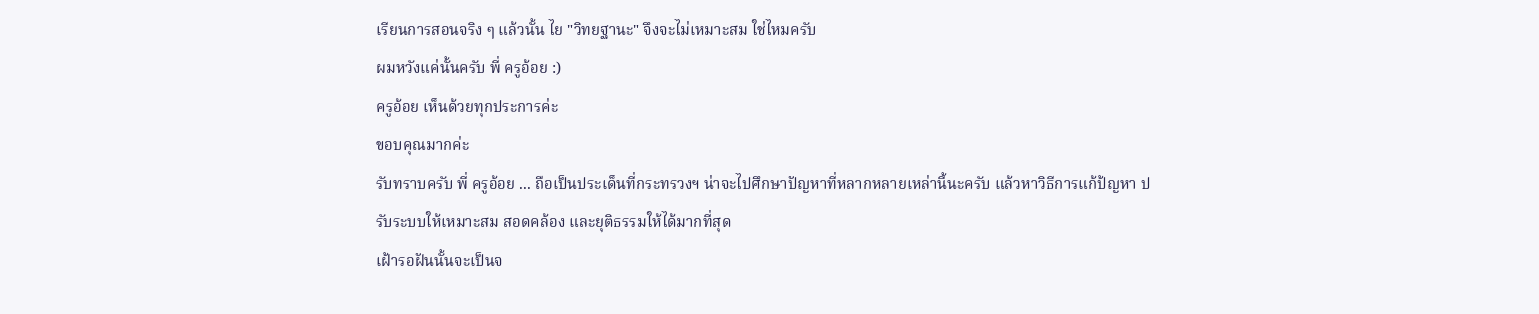เรียนการสอนจริง ๆ แล้วนั้น ไย "วิทยฐานะ" จึงจะไม่เหมาะสม ใช่ไหมครับ
ผมหวังแค่นั้นครับ พี่ ครูอ้อย :)
ครูอ้อย เห็นด้วยทุกประการค่ะ
ขอบคุณมากค่ะ
รับทราบครับ พี่ ครูอ้อย ... ถือเป็นประเด็นที่กระทรวงฯ น่าจะไปศึกษาปัญหาที่หลากหลายเหล่านี้นะครับ แล้วหาวิธีการแก้ป้ญหา ปรับระบบให้เหมาะสม สอดคล้อง และยุติธรรมให้ได้มากที่สุด
เฝ้ารอฝันนั้นจะเป็นจ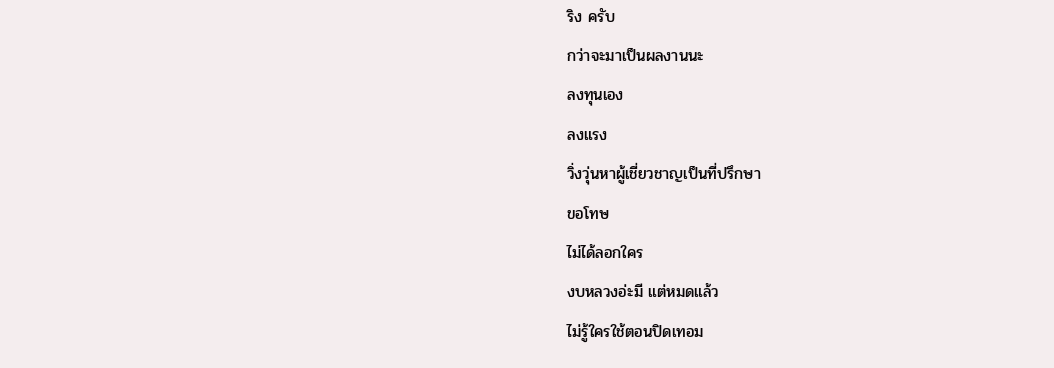ริง ครับ
กว่าจะมาเป็นผลงานนะ
ลงทุนเอง
ลงแรง
วิ่งวุ่นหาผู้เชี่ยวชาญเป็นที่ปรึกษา
ขอโทษ
ไม่ได้ลอกใคร
งบหลวงอ่ะมี แต่หมดแล้ว
ไม่รู้ใครใช้ตอนปิดเทอม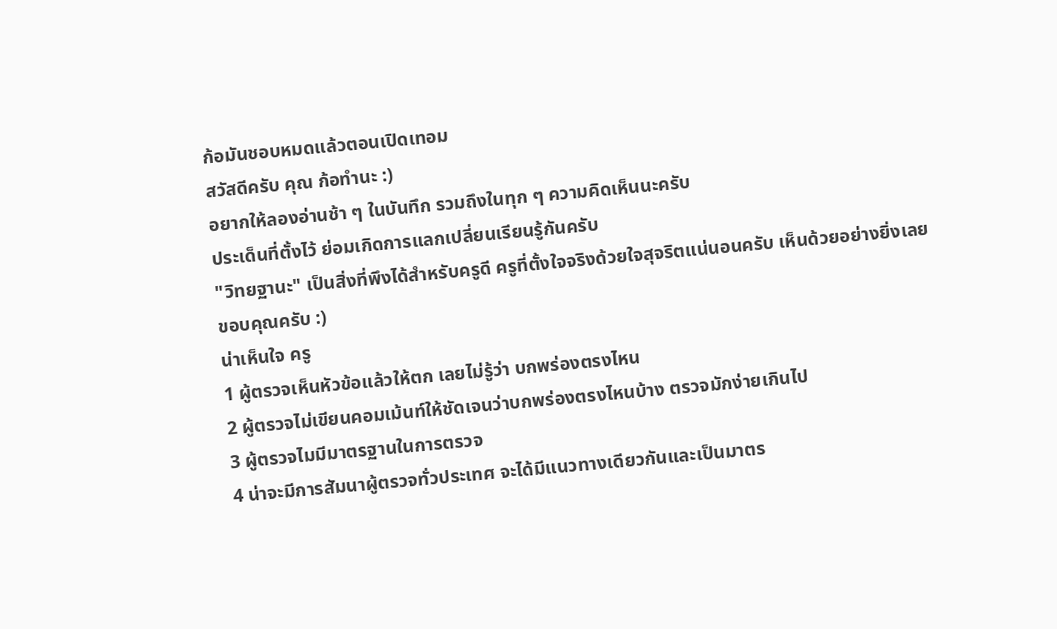ก้อมันชอบหมดแล้วตอนเปิดเทอม
สวัสดีครับ คุณ ก้อทำนะ :)
อยากให้ลองอ่านช้า ๆ ในบันทึก รวมถึงในทุก ๆ ความคิดเห็นนะครับ
ประเด็นที่ตั้งไว้ ย่อมเกิดการแลกเปลี่ยนเรียนรู้กันครับ
"วิทยฐานะ" เป็นสิ่งที่พึงได้สำหรับครูดี ครูที่ตั้งใจจริงด้วยใจสุจริตแน่นอนครับ เห็นด้วยอย่างยิ่งเลย
ขอบคุณครับ :)
น่าเห็นใจ ครู
1 ผู้ตรวจเห็นหัวข้อแล้วให้ตก เลยไม่รู้ว่า บกพร่องตรงไหน
2 ผู้ตรวจไม่เขียนคอมเม้นท์ให้ชัดเจนว่าบกพร่องตรงไหนบ้าง ตรวจมักง่ายเกินไป
3 ผู้ตรวจไมมีมาตรฐานในการตรวจ
4 น่าจะมีการสัมนาผู้ตรวจทั่วประเทศ จะได้มีแนวทางเดียวกันและเป็นมาตร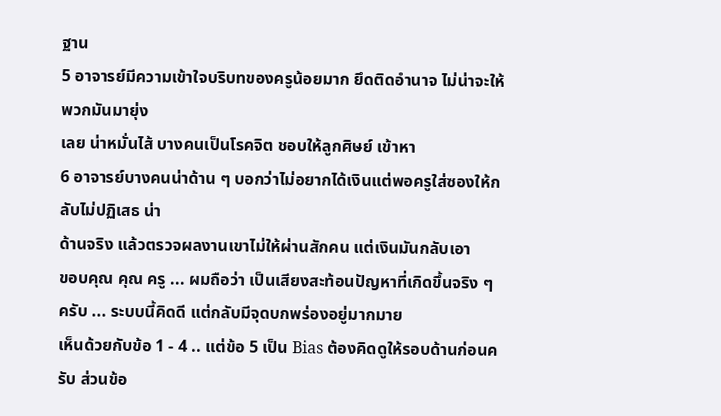ฐาน
5 อาจารย์มีความเข้าใจบริบทของครูน้อยมาก ยึดติดอำนาจ ไม่น่าจะให้พวกมันมายุ่ง
เลย น่าหมั่นไส้ บางคนเป็นโรคจิต ชอบให้ลูกศิษย์ เข้าหา
6 อาจารย์บางคนน่าด้าน ๆ บอกว่าไม่อยากได้เงินแต่พอครูใส่ซองให้กลับไม่ปฏิเสธ น่า
ด้านจริง แล้วตรวจผลงานเขาไม่ให้ผ่านสักคน แต่เงินมันกลับเอา
ขอบคุณ คุณ ครู ... ผมถือว่า เป็นเสียงสะท้อนปัญหาที่เกิดขึ้นจริง ๆ ครับ ... ระบบนี้คิดดี แต่กลับมีจุดบกพร่องอยู่มากมาย
เห็นด้วยกับข้อ 1 - 4 .. แต่ข้อ 5 เป็น Bias ต้องคิดดูให้รอบด้านก่อนครับ ส่วนข้อ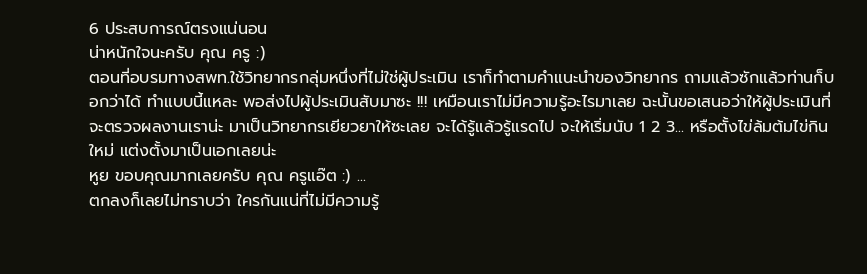6 ประสบการณ์ตรงแน่นอน
น่าหนักใจนะครับ คุณ ครู :)
ตอนที่อบรมทางสพท.ใช้วิทยากรกลุ่มหนึ่งที่ไม่ใช่ผู้ประเมิน เราก็ทำตามคำแนะนำของวิทยากร ถามแล้วซักแล้วท่านก็บอกว่าได้ ทำแบบนี้แหละ พอส่งไปผู้ประเมินสับมาซะ !!! เหมือนเราไม่มีความรู้อะไรมาเลย ฉะนั้นขอเสนอว่าให้ผู้ประเมินที่จะตรวจผลงานเราน่ะ มาเป็นวิทยากรเยียวยาให้ซะเลย จะได้รู้แล้วรู้แรดไป จะให้เริ่มนับ 1 2 3... หรือตั้งไข่ล้มต้มไข่กินใหม่ แต่งตั้งมาเป็นเอกเลยน่ะ
หูย ขอบคุณมากเลยครับ คุณ ครูแอ๊ต :) ...
ตกลงก็เลยไม่ทราบว่า ใครกันแน่ที่ไม่มีความรู้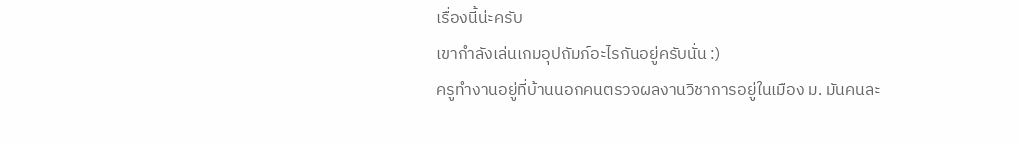เรื่องนี้น่ะครับ
เขากำลังเล่นเกมอุปถัมภ์อะไรกันอยู่ครับนั่น :)
ครูทำงานอยู่ที่บ้านนอกคนตรวจผลงานวิชาการอยู่ในเมือง ม. มันคนละ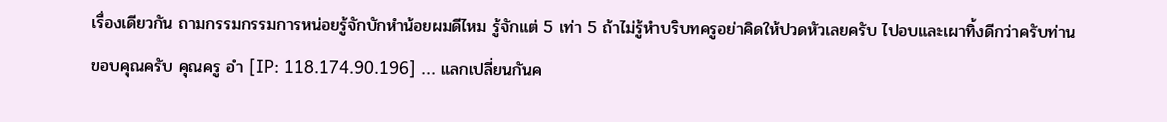เรื่องเดียวกัน ถามกรรมกรรมการหน่อยรู้จักบักหำน้อยผมดีไหม รู้จักแต่ 5 เท่า 5 ถ้าไม่รู้หำบริบทครูอย่าคิดให้ปวดหัวเลยครับ ไปอบและเผาทิ้งดีกว่าครับท่าน
ขอบคุณครับ คุณครู อำ [IP: 118.174.90.196] ... แลกเปลี่ยนกันค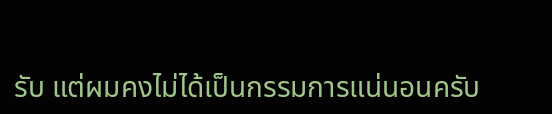รับ แต่ผมคงไม่ได้เป็นกรรมการแน่นอนครับ